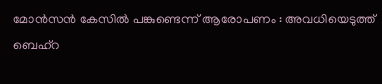മോന്‍സന്‍ കേസില്‍ പങ്കുണ്ടെന്ന് ആരോപണം : അവധിയെടുത്ത് ബെഹ്‌റ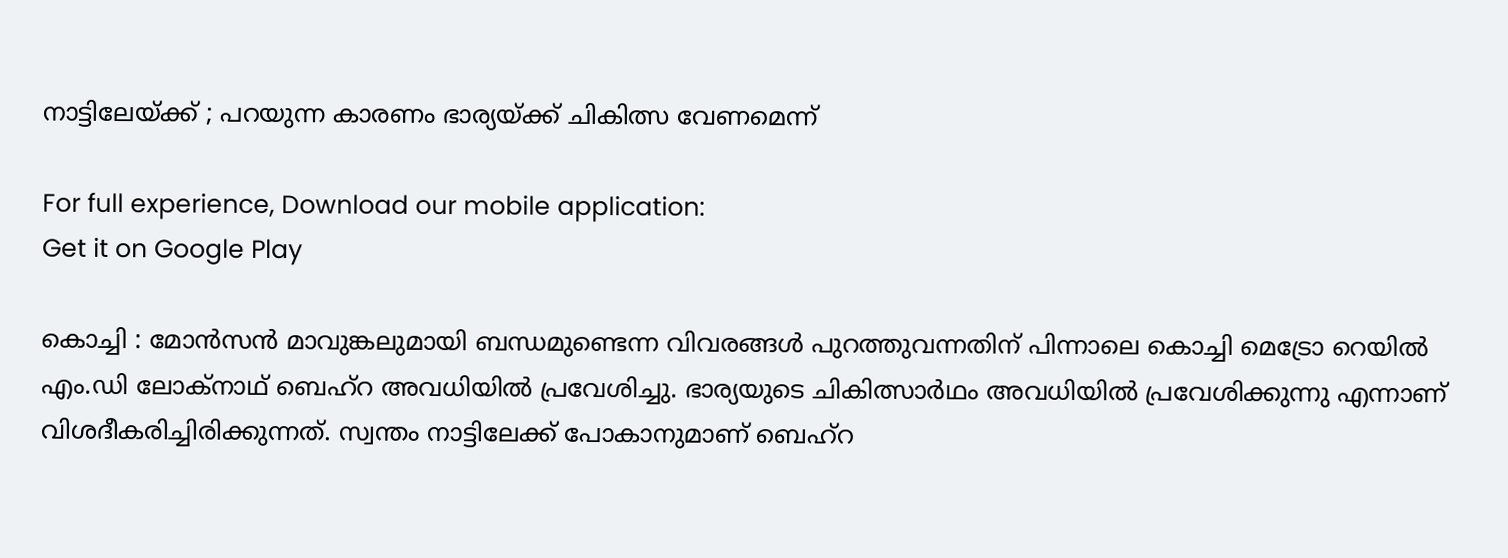നാട്ടിലേയ്ക്ക് ; പറയുന്ന കാരണം ഭാര്യയ്ക്ക് ചികിത്സ വേണമെന്ന്‌

For full experience, Download our mobile application:
Get it on Google Play

കൊച്ചി : മോന്‍സന്‍ മാവുങ്കലുമായി ബന്ധമുണ്ടെന്ന വിവരങ്ങള്‍ പുറത്തുവന്നതിന് പിന്നാലെ കൊച്ചി മെട്രോ റെയില്‍ എം.ഡി ലോക്‌നാഥ് ബെഹ്‌റ അവധിയില്‍ പ്രവേശിച്ചു. ഭാര്യയുടെ ചികിത്സാര്‍ഥം അവധിയില്‍ പ്രവേശിക്കുന്നു എന്നാണ് വിശദീകരിച്ചിരിക്കുന്നത്. സ്വന്തം നാട്ടിലേക്ക് പോകാനുമാണ് ബെഹ്‌റ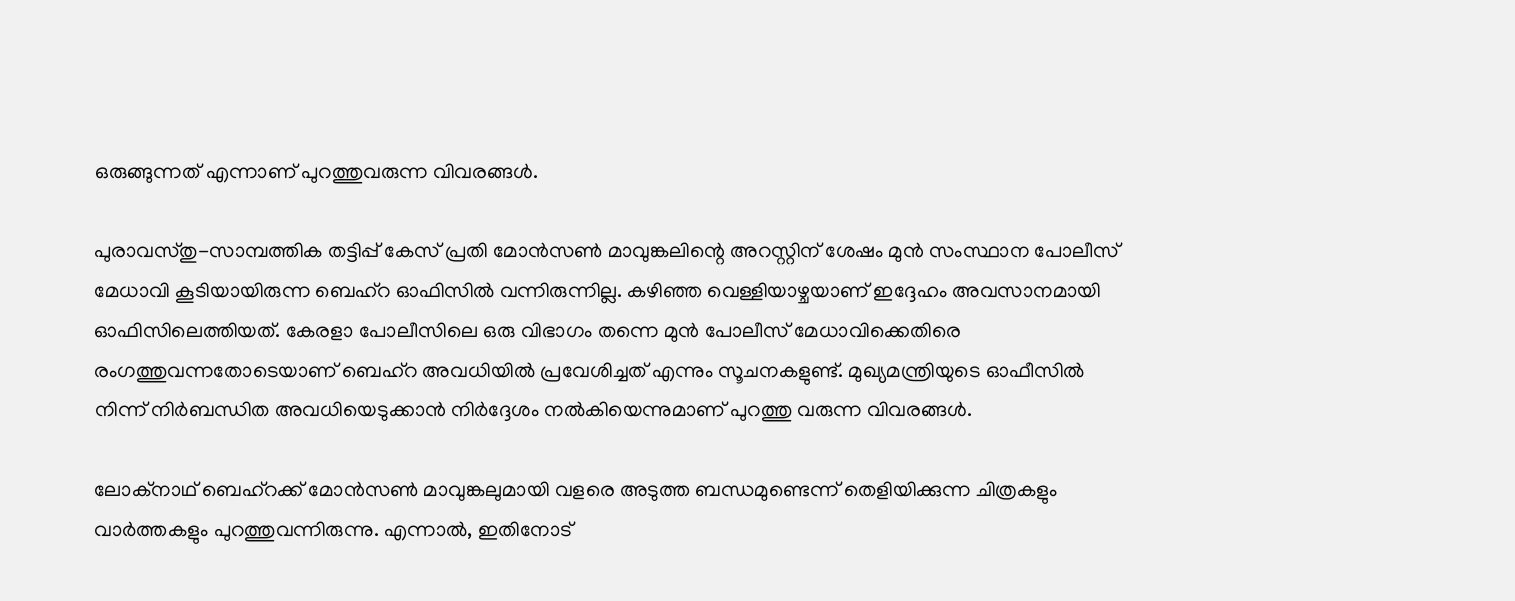ഒരുങ്ങുന്നത് എന്നാണ് പുറത്തുവരുന്ന വിവരങ്ങള്‍.

പുരാവസ്തു-സാമ്പത്തിക തട്ടിപ്പ് കേസ് പ്രതി മോന്‍സണ്‍ മാവുങ്കലിന്റെ അറസ്റ്റിന് ശേഷം മുന്‍ സംസ്ഥാന പോലീസ് മേധാവി കൂടിയായിരുന്ന ബെഹ്‌റ ഓഫിസില്‍ വന്നിരുന്നില്ല. കഴിഞ്ഞ വെള്ളിയാഴ്ചയാണ് ഇദ്ദേഹം അവസാനമായി ഓഫിസിലെത്തിയത്. കേരളാ പോലീസിലെ ഒരു വിഭാഗം തന്നെ മുന്‍ പോലീസ് മേധാവിക്കെതിരെ രംഗത്തുവന്നതോടെയാണ് ബെഹ്‌റ അവധിയില്‍ പ്രവേശിച്ചത് എന്നും സൂചനകളുണ്ട്. മുഖ്യമന്ത്രിയുടെ ഓഫീസില്‍ നിന്ന് നിര്‍ബന്ധിത അവധിയെടുക്കാന്‍ നിര്‍ദ്ദേശം നല്‍കിയെന്നുമാണ് പുറത്തു വരുന്ന വിവരങ്ങള്‍.

ലോക്‌നാഥ് ബെഹ്‌റക്ക് മോന്‍സണ്‍ മാവുങ്കലുമായി വളരെ അടുത്ത ബന്ധമുണ്ടെന്ന് തെളിയിക്കുന്ന ചിത്രകളും വാര്‍ത്തകളും പുറത്തുവന്നിരുന്നു. എന്നാല്‍, ഇതിനോട്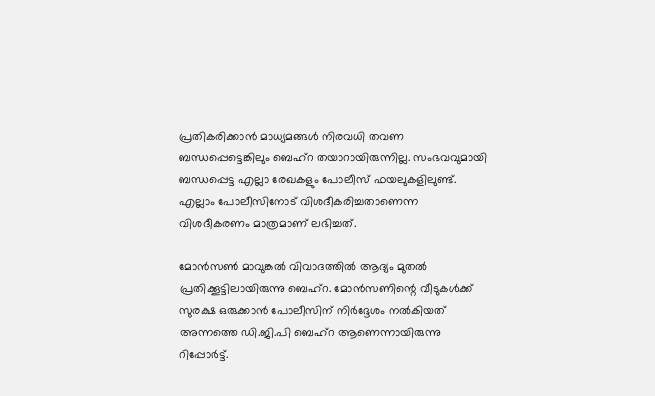പ്രതികരിക്കാന്‍ മാധ്യമങ്ങള്‍ നിരവധി തവണ ബന്ധപ്പെട്ടെങ്കിലും ബെഹ്‌റ തയാറായിരുന്നില്ല. സംഭവവുമായി ബന്ധപ്പെട്ട എല്ലാ രേഖകളും പോലീസ് ഫയലുകളിലുണ്ട്. എല്ലാം പോലീസിനോട് വിശദീകരിച്ചതാണെന്ന വിശദീകരണം മാത്രമാണ് ലഭിച്ചത്.

മോന്‍സണ്‍ മാവുങ്കല്‍ വിവാദത്തില്‍ ആദ്യം മുതല്‍ പ്രതിക്കൂട്ടിലായിരുന്നു ബെഹ്റ. മോന്‍സണിന്റെ വീടുകള്‍ക്ക് സുരക്ഷ ഒരുക്കാന്‍ പോലീസിന് നിര്‍ദ്ദേശം നല്‍കിയത് അന്നത്തെ ഡി.ജി.പി ബെഹ്റ ആണെന്നായിരുന്നു റിപ്പോര്‍ട്ട്.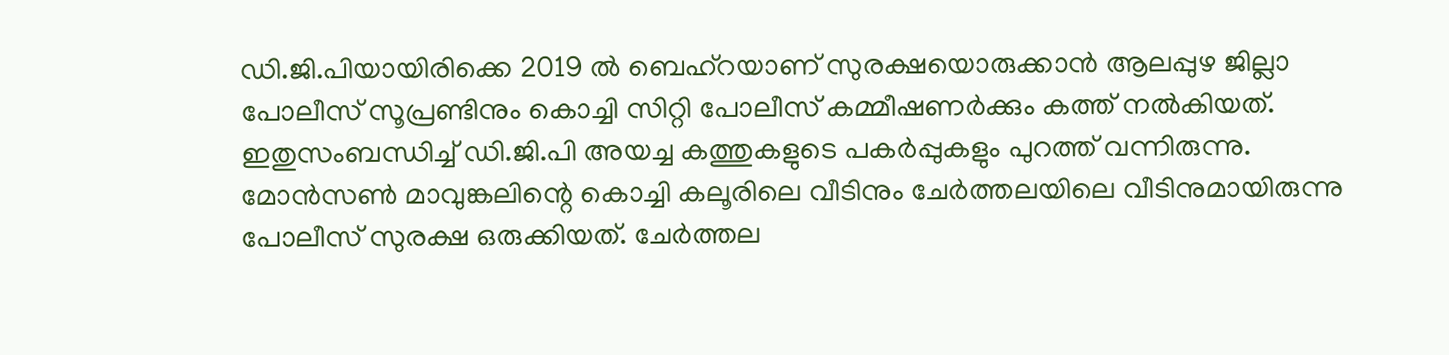ഡി.ജി.പിയായിരിക്കെ 2019 ല്‍ ബെഹ്റയാണ് സുരക്ഷയൊരുക്കാന്‍ ആലപ്പുഴ ജില്ലാ പോലീസ് സൂപ്രണ്ടിനും കൊച്ചി സിറ്റി പോലീസ് കമ്മീഷണര്‍ക്കും കത്ത് നല്‍കിയത്. ഇതുസംബന്ധിച്ച്‌ ഡി.ജി.പി അയച്ച കത്തുകളുടെ പകര്‍പ്പുകളും പുറത്ത് വന്നിരുന്നു. മോന്‍സണ്‍ മാവുങ്കലിന്റെ കൊച്ചി കലൂരിലെ വീടിനും ചേര്‍ത്തലയിലെ വീടിനുമായിരുന്നു പോലീസ് സുരക്ഷ ഒരുക്കിയത്. ചേര്‍ത്തല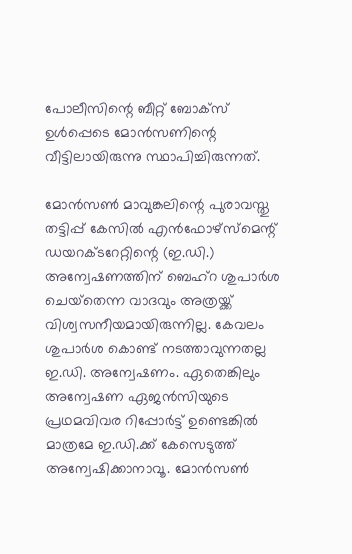പോലീസിന്റെ ബീറ്റ് ബോക്സ് ഉള്‍പ്പെടെ മോന്‍സണിന്റെ വീട്ടിലായിരുന്നു സ്ഥാപിച്ചിരുന്നത്.

മോന്‍സണ്‍ മാവുങ്കലിന്റെ പുരാവസ്തു തട്ടിപ്പ് കേസില്‍ എന്‍ഫോഴ്‌സ്‌മെന്റ് ഡയറക്ടറേറ്റിന്റെ (ഇ.ഡി.) അന്വേഷണത്തിന് ബെഹ്‌റ ശുപാര്‍ശ ചെയ്‌തെന്ന വാദവും അത്രയ്ക്ക് വിശ്വസനീയമായിരുന്നില്ല. കേവലം ശുപാര്‍ശ കൊണ്ട് നടത്താവുന്നതല്ല ഇ.ഡി. അന്വേഷണം. ഏതെങ്കിലും അന്വേഷണ ഏജന്‍സിയുടെ പ്രഥമവിവര റിപ്പോര്‍ട്ട് ഉണ്ടെങ്കില്‍ മാത്രമേ ഇ.ഡി.ക്ക് കേസെടുത്ത് അന്വേഷിക്കാനാവൂ. മോന്‍സണ്‍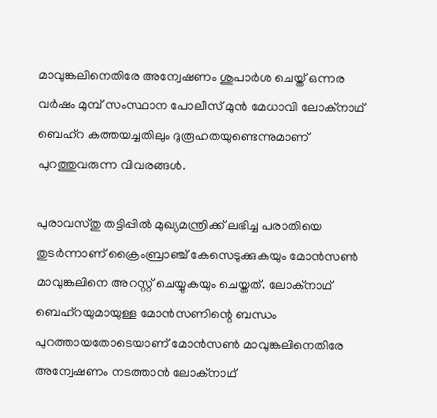മാവുങ്കലിനെതിരേ അന്വേഷണം ശുപാര്‍ശ ചെയ്ത് ഒന്നര വര്‍ഷം മുമ്പ് സംസ്ഥാന പോലീസ് മുന്‍ മേധാവി ലോക്‌നാഥ് ബെഹ്‌റ കത്തയച്ചതിലും ദുരൂഹതയുണ്ടെന്നുമാണ് പുറത്തുവരുന്ന വിവരങ്ങള്‍.

പുരാവസ്തു തട്ടിപ്പില്‍ മുഖ്യമന്ത്രിക്ക് ലഭിച്ച പരാതിയെ തുടര്‍ന്നാണ് ക്രൈംബ്രാഞ്ച് കേസെടുക്കുകയും മോന്‍സണ്‍ മാവുങ്കലിനെ അറസ്റ്റ് ചെയ്യുകയും ചെയ്തത്. ലോക്‌നാഥ് ബെഹ്‌റയുമായുള്ള മോന്‍സണിന്റെ ബന്ധം പുറത്തായതോടെയാണ് മോന്‍സണ്‍ മാവുങ്കലിനെതിരേ അന്വേഷണം നടത്താന്‍ ലോക്‌നാഥ്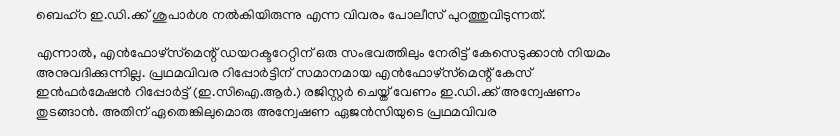ബെഹ്‌റ ഇ.ഡി.ക്ക് ശുപാര്‍ശ നല്‍കിയിരുന്നു എന്ന വിവരം പോലീസ് പുറത്തുവിടുന്നത്.

എന്നാല്‍, എന്‍ഫോഴ്‌സ്‌മെന്റ് ഡയറക്ടറേറ്റിന് ഒരു സംഭവത്തിലും നേരിട്ട് കേസെടുക്കാന്‍ നിയമം അനുവദിക്കുന്നില്ല. പ്രഥമവിവര റിപ്പോര്‍ട്ടിന് സമാനമായ എന്‍ഫോഴ്‌സ്‌മെന്റ് കേസ് ഇന്‍ഫര്‍മേഷന്‍ റിപ്പോര്‍ട്ട് (ഇ.സിഐ.ആര്‍.) രജിസ്റ്റര്‍ ചെയ്ത് വേണം ഇ.ഡി.ക്ക് അന്വേഷണം തുടങ്ങാന്‍. അതിന് ഏതെങ്കിലുമൊരു അന്വേഷണ ഏജന്‍സിയുടെ പ്രഥമവിവര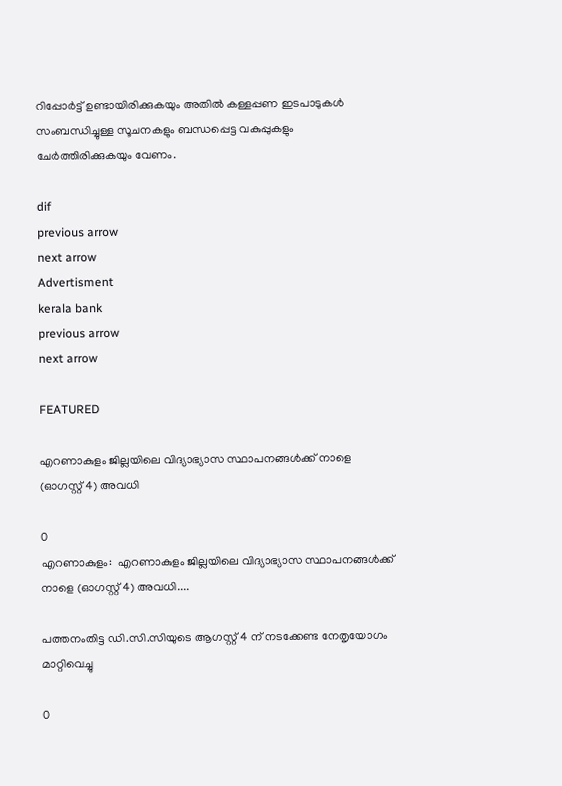റിപ്പോര്‍ട്ട് ഉണ്ടായിരിക്കുകയും അതില്‍ കള്ളപ്പണ ഇടപാടുകള്‍ സംബന്ധിച്ചുള്ള സൂചനകളും ബന്ധപ്പെട്ട വകുപ്പുകളും ചേര്‍ത്തിരിക്കുകയും വേണം.

dif
previous arrow
next arrow
Advertisment
kerala bank
previous arrow
next arrow

FEATURED

എറണാകുളം ജില്ലയിലെ വിദ്യാഭ്യാസ സ്ഥാപനങ്ങൾക്ക് നാളെ (ഓഗസ്റ്റ് 4) അവധി

0
എറണാകുളം:  എറണാകുളം ജില്ലയിലെ വിദ്യാഭ്യാസ സ്ഥാപനങ്ങൾക്ക് നാളെ (ഓഗസ്റ്റ് 4) അവധി....

പത്തനംതിട്ട ഡി.സി.സിയുടെ ആഗസ്റ്റ് 4 ന് നടക്കേണ്ട നേതൃയോഗം മാറ്റിവെച്ചു

0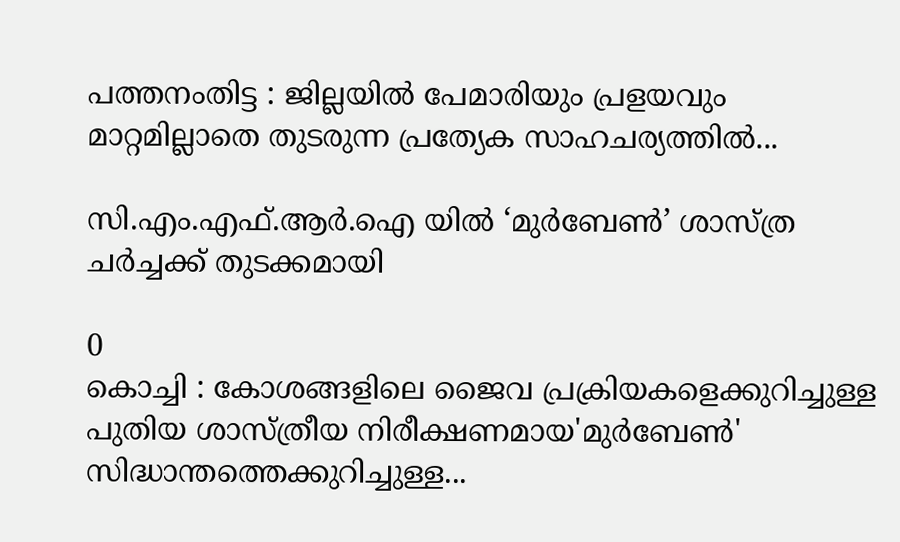പത്തനംതിട്ട : ജില്ലയിൽ പേമാരിയും പ്രളയവും മാറ്റമില്ലാതെ തുടരുന്ന പ്രത്യേക സാഹചര്യത്തിൽ...

സി.എം.എഫ്.ആർ.ഐ യിൽ ‘മുർബേൺ’ ശാസ്ത്ര ചർച്ചക്ക് തുടക്കമായി

0
കൊച്ചി : കോശങ്ങളിലെ ജൈവ പ്രക്രിയകളെക്കുറിച്ചുള്ള പുതിയ ശാസ്ത്രീയ നിരീക്ഷണമായ'മുർബേൺ' സിദ്ധാന്തത്തെക്കുറിച്ചുള്ള...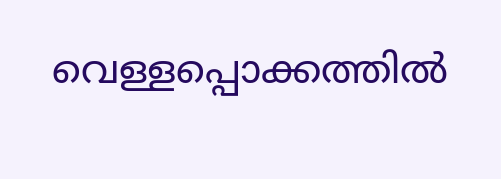വെള്ളപ്പൊക്കത്തില്‍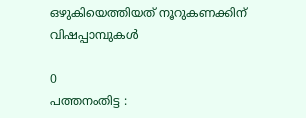ഒഴുകിയെത്തിയത് നൂറുകണക്കിന് വിഷപ്പാമ്പുകള്‍

0
പത്തനംതിട്ട :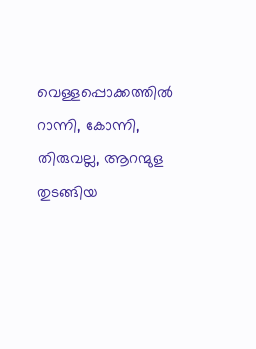വെള്ളപ്പൊക്കത്തില്‍ റാന്നി, കോന്നി, തിരുവല്ല, ആറന്മുള തുടങ്ങിയ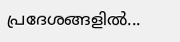പ്രദേശങ്ങളില്‍...